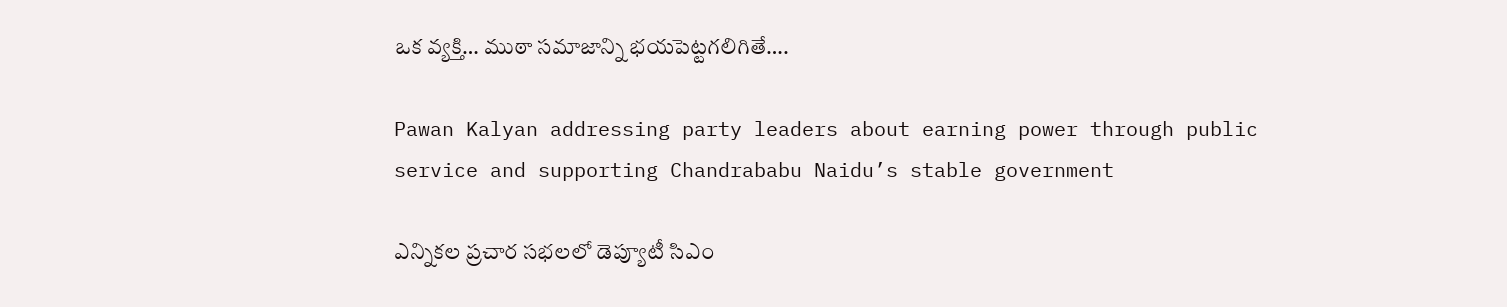ఒక వ్యక్తి… ముఠా సమాజాన్ని భయపెట్టగలిగితే….

Pawan Kalyan addressing party leaders about earning power through public service and supporting Chandrababu Naidu’s stable government

ఎన్నికల ప్రచార సభలలో డెప్యూటీ సిఎం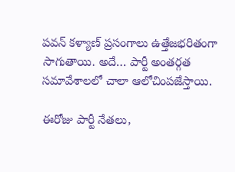పవన్‌ కళ్యాణ్‌ ప్రసంగాలు ఉత్తేజభరితంగా సాగుతాయి. అదే… పార్టీ అంతర్గత సమావేశాలలో చాలా ఆలోచింపజేస్తాయి.

ఈరోజు పార్టీ నేతలు,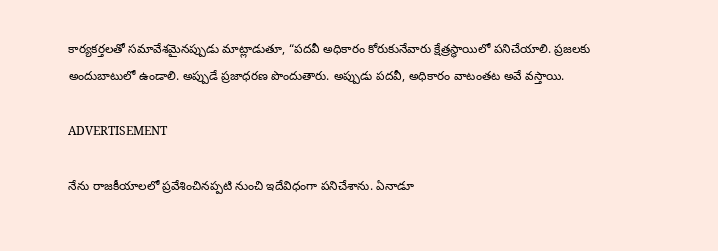కార్యకర్తలతో సమావేశమైనప్పుడు మాట్లాడుతూ, “పదవీ అధికారం కోరుకునేవారు క్షేత్రస్థాయిలో పనిచేయాలి. ప్రజలకు అందుబాటులో ఉండాలి. అప్పుడే ప్రజాధరణ పొందుతారు. అప్పుడు పదవీ, అధికారం వాటంతట అవే వస్తాయి.

ADVERTISEMENT

నేను రాజకీయాలలో ప్రవేశించినప్పటి నుంచి ఇదేవిధంగా పనిచేశాను. ఏనాడూ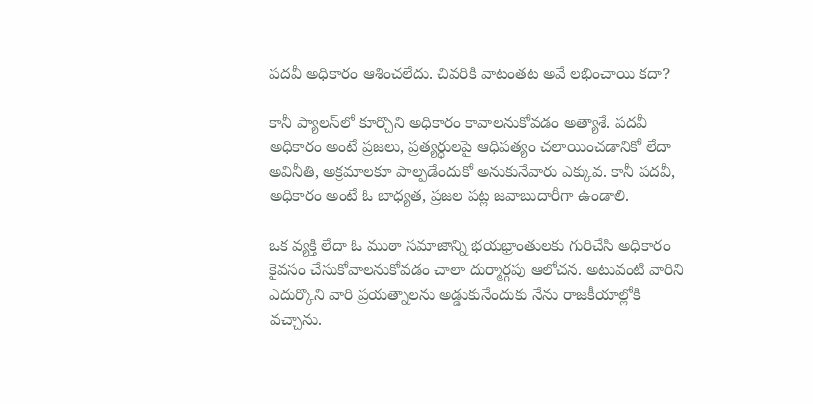పదవీ అధికారం ఆశించలేదు. చివరికి వాటంతట అవే లభించాయి కదా?

కానీ ప్యాలస్‌లో కూర్చొని అధికారం కావాలనుకోవడం అత్యాశే. పదవీ అధికారం అంటే ప్రజలు, ప్రత్యర్ధులపై ఆధిపత్యం చలాయించడానికో లేదా అవినీతి, అక్రమాలకూ పాల్పడేందుకో అనుకునేవారు ఎక్కువ. కానీ పదవీ, అధికారం అంటే ఓ బాధ్యత, ప్రజల పట్ల జవాబుదారీగా ఉండాలి.

ఒక వ్యక్తి లేదా ఓ ముఠా సమాజాన్ని భయభ్రాంతులకు గురిచేసి అధికారం కైవసం చేసుకోవాలనుకోవడం చాలా దుర్మార్గపు ఆలోచన. అటువంటి వారిని ఎదుర్కొని వారి ప్రయత్నాలను అడ్డుకునేందుకు నేను రాజకీయాల్లోకి వచ్చాను.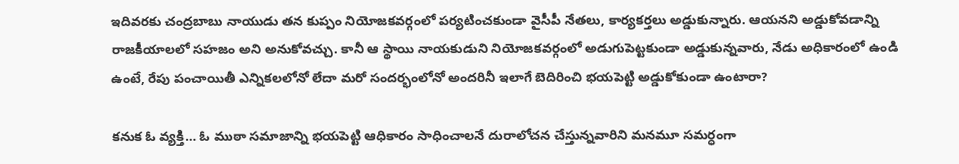ఇదివరకు చంద్రబాబు నాయుడు తన కుప్పం నియోజకవర్గంలో పర్యటించకుండా వైసీపీ నేతలు, కార్యకర్తలు అడ్డుకున్నారు. ఆయనని అడ్డుకోవడాన్ని రాజకీయాలలో సహజం అని అనుకోవచ్చు. కానీ ఆ స్థాయి నాయకుడుని నియోజకవర్గంలో అడుగుపెట్టకుండా అడ్డుకున్నవారు, నేడు అధికారంలో ఉండి ఉంటే, రేపు పంచాయితీ ఎన్నికలలోనో లేదా మరో సందర్భంలోనో అందరినీ ఇలాగే బెదిరించి భయపెట్టి అడ్డుకోకుండా ఉంటారా?

కనుక ఓ వ్యక్తి… ఓ ముఠా సమాజాన్ని భయపెట్టి ఆధికారం సాధించాలనే దురాలోచన చేస్తున్నవారిని మనమూ సమర్ధంగా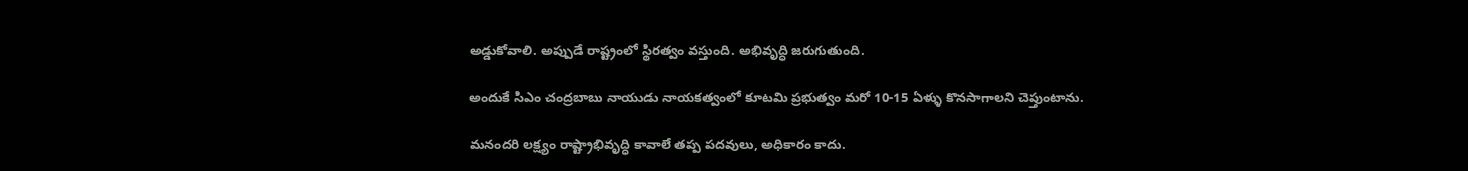అడ్డుకోవాలి. అప్పుడే రాష్ట్రంలో స్థిరత్వం వస్తుంది. అభివృద్ధి జరుగుతుంది.

అందుకే సిఎం చంద్రబాబు నాయుడు నాయకత్వంలో కూటమి ప్రభుత్వం మరో 10-15 ఏళ్ళు కొనసాగాలని చెప్తుంటాను.

మనందరి లక్ష్యం రాష్ట్రాభివృద్ధి కావాలే తప్ప పదవులు, అధికారం కాదు.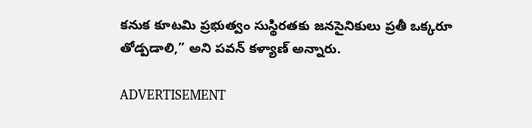కనుక కూటమి ప్రభుత్వం సుస్థిరతకు జనసైనికులు ప్రతీ ఒక్కరూ తోడ్పడాలి,” అని పవన్‌ కళ్యాణ్‌ అన్నారు.

ADVERTISEMENT